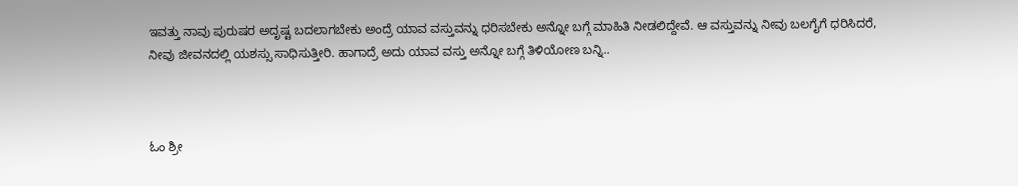ಇವತ್ತು ನಾವು ಪುರುಷರ ಅದೃಷ್ಟ ಬದಲಾಗಬೇಕು ಅಂದ್ರೆ ಯಾವ ವಸ್ತುವನ್ನು ಧರಿಸಬೇಕು ಅನ್ನೋ ಬಗ್ಗೆ ಮಾಹಿತಿ ನೀಡಲಿದ್ದೇವೆ. ಆ ವಸ್ತುವನ್ನು ನೀವು ಬಲಗೈಗೆ ಧರಿಸಿದರೆ, ನೀವು ಜೀವನದಲ್ಲಿ ಯಶಸ್ಸು ಸಾಧಿಸುತ್ತೀರಿ. ಹಾಗಾದ್ರೆ ಅದು ಯಾವ ವಸ್ತು ಅನ್ನೋ ಬಗ್ಗೆ ತಿಳಿಯೋಣ ಬನ್ನಿ..



ಓಂ ಶ್ರೀ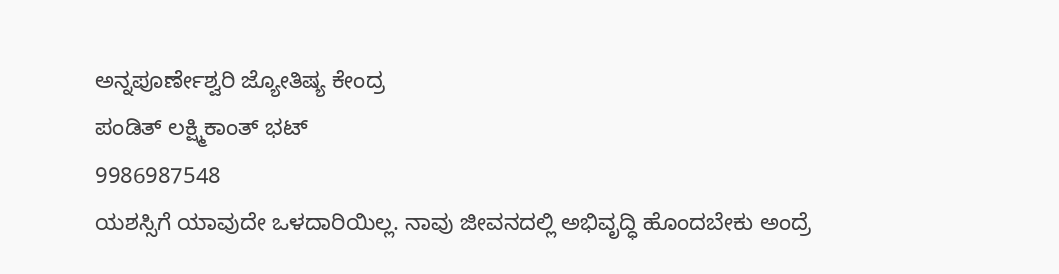ಅನ್ನಪೂರ್ಣೇಶ್ವರಿ ಜ್ಯೋತಿಷ್ಯ ಕೇಂದ್ರ
ಪಂಡಿತ್ ಲಕ್ಷ್ಮಿಕಾಂತ್ ಭಟ್
9986987548
ಯಶಸ್ಸಿಗೆ ಯಾವುದೇ ಒಳದಾರಿಯಿಲ್ಲ. ನಾವು ಜೀವನದಲ್ಲಿ ಅಭಿವೃದ್ಧಿ ಹೊಂದಬೇಕು ಅಂದ್ರೆ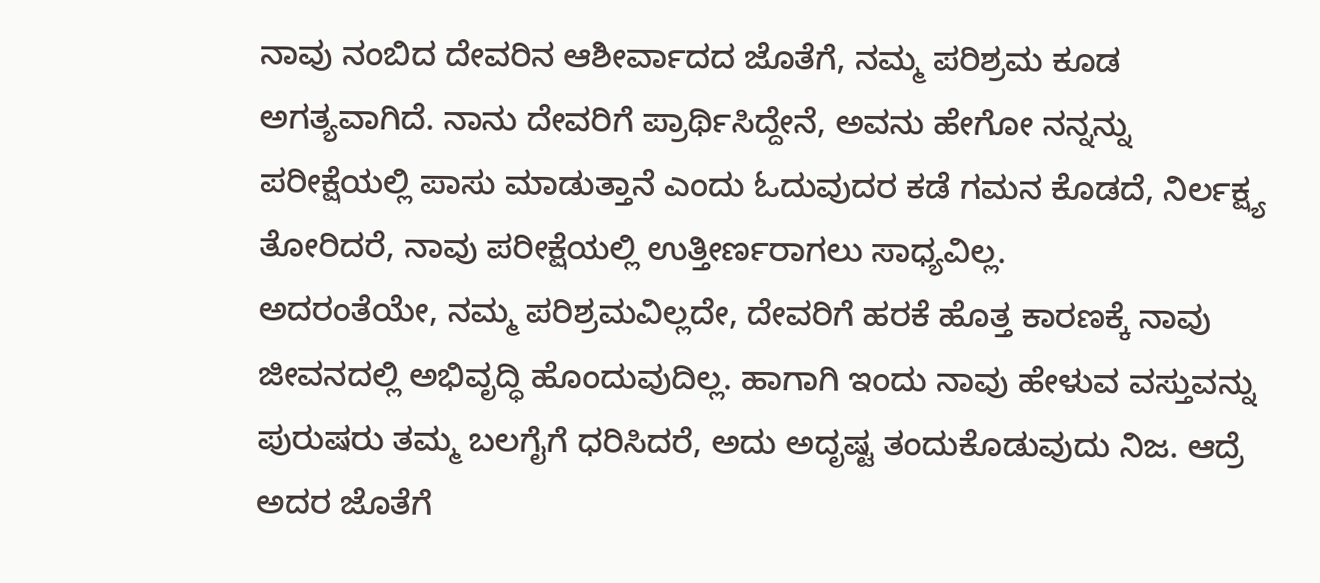ನಾವು ನಂಬಿದ ದೇವರಿನ ಆಶೀರ್ವಾದದ ಜೊತೆಗೆ, ನಮ್ಮ ಪರಿಶ್ರಮ ಕೂಡ ಅಗತ್ಯವಾಗಿದೆ. ನಾನು ದೇವರಿಗೆ ಪ್ರಾರ್ಥಿಸಿದ್ದೇನೆ, ಅವನು ಹೇಗೋ ನನ್ನನ್ನು ಪರೀಕ್ಷೆಯಲ್ಲಿ ಪಾಸು ಮಾಡುತ್ತಾನೆ ಎಂದು ಓದುವುದರ ಕಡೆ ಗಮನ ಕೊಡದೆ, ನಿರ್ಲಕ್ಷ್ಯ ತೋರಿದರೆ, ನಾವು ಪರೀಕ್ಷೆಯಲ್ಲಿ ಉತ್ತೀರ್ಣರಾಗಲು ಸಾಧ್ಯವಿಲ್ಲ.
ಅದರಂತೆಯೇ, ನಮ್ಮ ಪರಿಶ್ರಮವಿಲ್ಲದೇ, ದೇವರಿಗೆ ಹರಕೆ ಹೊತ್ತ ಕಾರಣಕ್ಕೆ ನಾವು ಜೀವನದಲ್ಲಿ ಅಭಿವೃದ್ಧಿ ಹೊಂದುವುದಿಲ್ಲ. ಹಾಗಾಗಿ ಇಂದು ನಾವು ಹೇಳುವ ವಸ್ತುವನ್ನು ಪುರುಷರು ತಮ್ಮ ಬಲಗೈಗೆ ಧರಿಸಿದರೆ, ಅದು ಅದೃಷ್ಟ ತಂದುಕೊಡುವುದು ನಿಜ. ಆದ್ರೆ ಅದರ ಜೊತೆಗೆ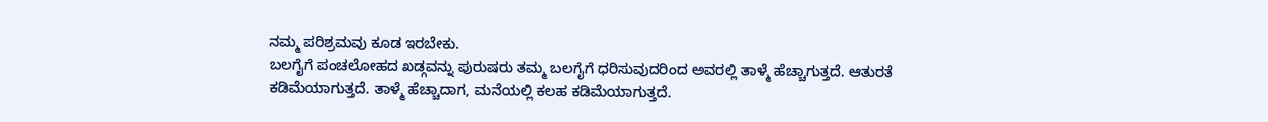ನಮ್ಮ ಪರಿಶ್ರಮವು ಕೂಡ ಇರಬೇಕು.
ಬಲಗೈಗೆ ಪಂಚಲೋಹದ ಖಡ್ಗವನ್ನು ಪುರುಷರು ತಮ್ಮ ಬಲಗೈಗೆ ಧರಿಸುವುದರಿಂದ ಅವರಲ್ಲಿ ತಾಳ್ಮೆ ಹೆಚ್ಚಾಗುತ್ತದೆ. ಆತುರತೆ ಕಡಿಮೆಯಾಗುತ್ತದೆ. ತಾಳ್ಮೆ ಹೆಚ್ಚಾದಾಗ, ಮನೆಯಲ್ಲಿ ಕಲಹ ಕಡಿಮೆಯಾಗುತ್ತದೆ.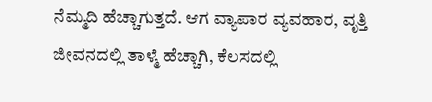ನೆಮ್ಮದಿ ಹೆಚ್ಚಾಗುತ್ತದೆ. ಆಗ ವ್ಯಾಪಾರ ವ್ಯವಹಾರ, ವೃತ್ತಿ ಜೀವನದಲ್ಲಿ ತಾಳ್ಮೆ ಹೆಚ್ಚಾಗಿ, ಕೆಲಸದಲ್ಲಿ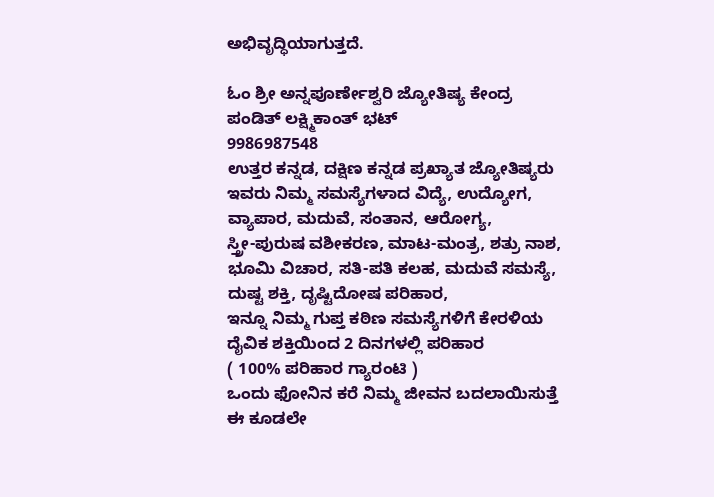ಅಭಿವೃದ್ಧಿಯಾಗುತ್ತದೆ.

ಓಂ ಶ್ರೀ ಅನ್ನಪೂರ್ಣೇಶ್ವರಿ ಜ್ಯೋತಿಷ್ಯ ಕೇಂದ್ರ
ಪಂಡಿತ್ ಲಕ್ಷ್ಮಿಕಾಂತ್ ಭಟ್
9986987548
ಉತ್ತರ ಕನ್ನಡ, ದಕ್ಷಿಣ ಕನ್ನಡ ಪ್ರಖ್ಯಾತ ಜ್ಯೋತಿಷ್ಯರು
ಇವರು ನಿಮ್ಮ ಸಮಸ್ಯೆಗಳಾದ ವಿದ್ಯೆ, ಉದ್ಯೋಗ,
ವ್ಯಾಪಾರ, ಮದುವೆ, ಸಂತಾನ, ಆರೋಗ್ಯ,
ಸ್ತ್ರೀ-ಪುರುಷ ವಶೀಕರಣ, ಮಾಟ-ಮಂತ್ರ, ಶತ್ರು ನಾಶ,
ಭೂಮಿ ವಿಚಾರ, ಸತಿ-ಪತಿ ಕಲಹ, ಮದುವೆ ಸಮಸ್ಯೆ,
ದುಷ್ಟ ಶಕ್ತಿ, ದೃಷ್ಟಿದೋಷ ಪರಿಹಾರ,
ಇನ್ನೂ ನಿಮ್ಮ ಗುಪ್ತ ಕಠಿಣ ಸಮಸ್ಯೆಗಳಿಗೆ ಕೇರಳಿಯ
ದೈವಿಕ ಶಕ್ತಿಯಿಂದ 2 ದಿನಗಳಲ್ಲಿ ಪರಿಹಾರ
( 100% ಪರಿಹಾರ ಗ್ಯಾರಂಟಿ )
ಒಂದು ಫೋನಿನ ಕರೆ ನಿಮ್ಮ ಜೀವನ ಬದಲಾಯಿಸುತ್ತೆ
ಈ ಕೂಡಲೇ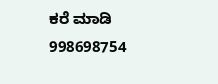ಕರೆ ಮಾಡಿ
998698754